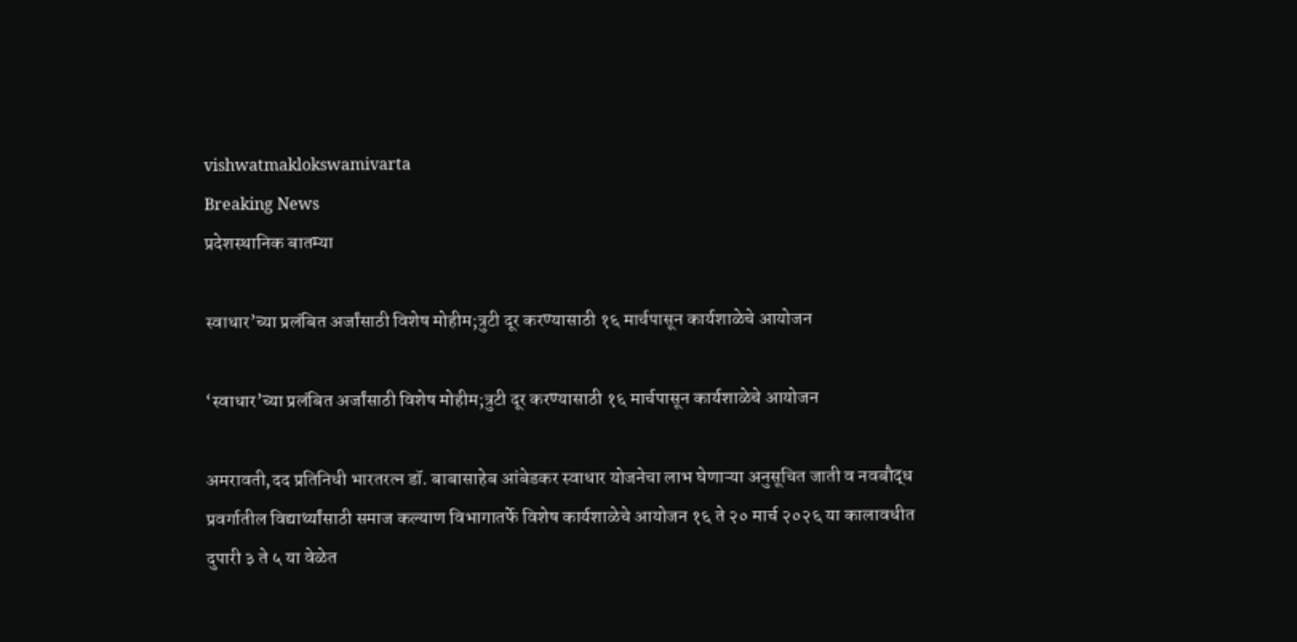vishwatmaklokswamivarta
Breaking News
प्रदेशस्थानिक बातम्या

स्वाधार’च्या प्रलंबित अर्जांसाठी विशेष मोहीम;त्रुटी दूर करण्यासाठी १६ मार्चपासून कार्यशाळेचे आयोजन

‘स्वाधार’च्या प्रलंबित अर्जांसाठी विशेष मोहीम;त्रुटी दूर करण्यासाठी १६ मार्चपासून कार्यशाळेचे आयोजन

अमरावती,दद प्रतिनिधी भारतरत्न डॉ. बाबासाहेब आंबेडकर स्वाधार योजनेचा लाभ घेणाऱ्या अनुसूचित जाती व नवबौद्ध प्रवर्गातील विद्यार्थ्यांसाठी समाज कल्याण विभागातर्फे विशेष कार्यशाळेचे आयोजन १६ ते २० मार्च २०२६ या कालावधीत दुपारी ३ ते ५ या वेळेत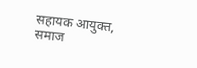सहायक आयुक्त, समाज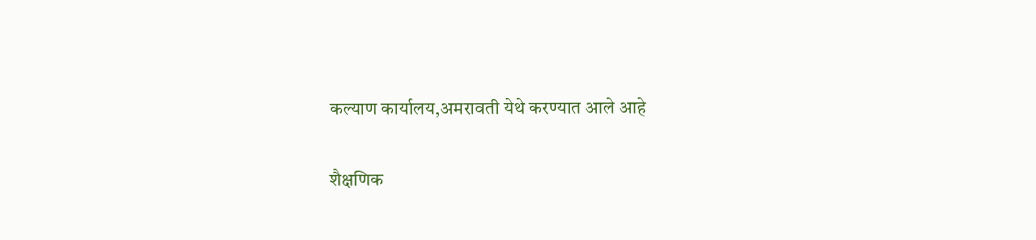कल्याण कार्यालय,अमरावती येथे करण्यात आले आहे

शैक्षणिक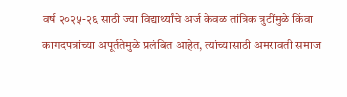वर्ष २०२५-२६ साठी ज्या विद्यार्थ्यांचे अर्ज केवळ तांत्रिक त्रुटींमुळे किंवा कागदपत्रांच्या अपूर्ततेमुळे प्रलंबित आहेत, त्यांच्यासाठी अमरावती समाज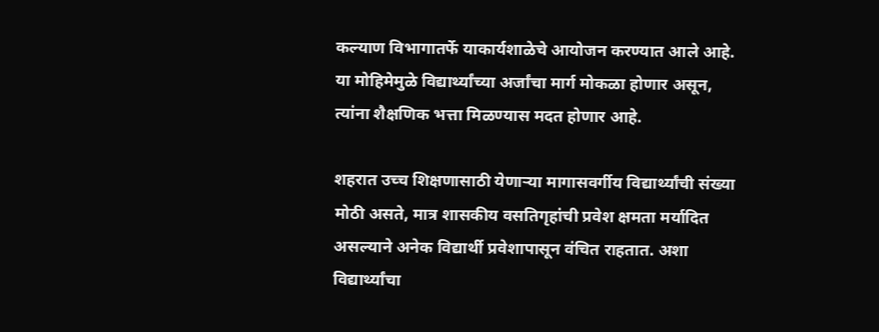कल्याण विभागातर्फे याकार्यशाळेचे आयोजन करण्यात आले आहे. या मोहिमेमुळे विद्यार्थ्यांच्या अर्जांचा मार्ग मोकळा होणार असून, त्यांना शैक्षणिक भत्ता मिळण्यास मदत होणार आहे.

शहरात उच्च शिक्षणासाठी येणाऱ्या मागासवर्गीय विद्यार्थ्यांची संख्या मोठी असते, मात्र शासकीय वसतिगृहांची प्रवेश क्षमता मर्यादित असल्याने अनेक विद्यार्थी प्रवेशापासून वंचित राहतात. अशा विद्यार्थ्यांचा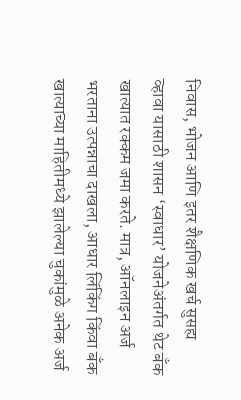निवास, भोजन आणि इतर शैक्षणिक खर्च सुसह्य व्हावा यासाठी शासन ‘स्वाधार’ योजनेअंतर्गत थेट बँक खात्यात रक्कम जमा करते. मात्र, ऑनलाइन अर्ज भरताना उत्पन्नाचा दाखला, आधार लिंकिंग किंवा बँक खात्याच्या माहितीमध्ये झालेल्या चुकांमुळे अनेक अर्ज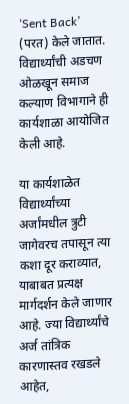‘Sent Back’ (परत) केले जातात. विद्यार्थ्यांची अडचण ओळखून समाज कल्याण विभागाने ही कार्यशाळा आयोजित केली आहे.

या कार्यशाळेत विद्यार्थ्यांच्या अर्जांमधील त्रुटी जागेवरच तपासून त्या कशा दूर कराव्यात, याबाबत प्रत्यक्ष मार्गदर्शन केले जाणार आहे. ज्या विद्यार्थ्यांचे अर्ज तांत्रिक कारणास्तव रखडले आहेत,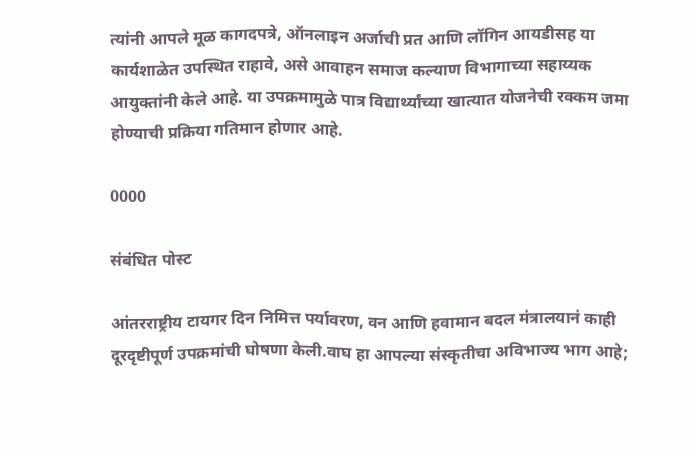त्यांनी आपले मूळ कागदपत्रे, ऑनलाइन अर्जाची प्रत आणि लॉगिन आयडीसह या कार्यशाळेत उपस्थित राहावे, असे आवाहन समाज कल्याण विभागाच्या सहाय्यक आयुक्तांनी केले आहे. या उपक्रमामुळे पात्र विद्यार्थ्यांच्या खात्यात योजनेची रक्कम जमा होण्याची प्रक्रिया गतिमान होणार आहे.

0000

संबंधित पोस्ट

आंतरराष्ट्रीय टायगर दिन निमित्त पर्यावरण, वन आणि हवामान बदल मंत्रालयानं काही दूरदृष्टीपूर्ण उपक्रमांची घोषणा केली.वाघ हा आपल्या संस्कृतीचा अविभाज्य भाग आहे;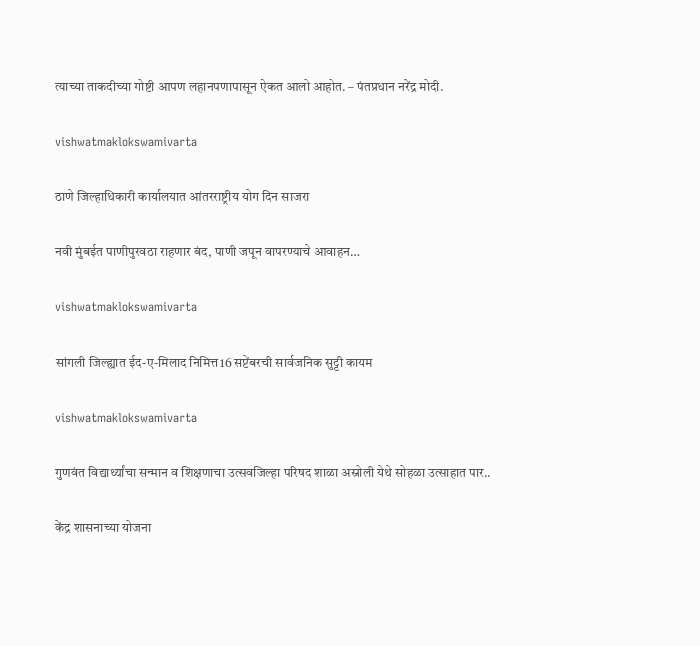त्याच्या ताकदीच्या गोष्टी आपण लहानपणापासून ऐकत आलो आहोत. – पंतप्रधान नरेंद्र मोदी.

vishwatmaklokswamivarta

ठाणे जिल्हाधिकारी कार्यालयात आंतरराष्ट्रीय योग दिन साजरा

नवी मुंबईत पाणीपुरवठा राहणार बंद, पाणी जपून वापरण्याचे आवाहन…

vishwatmaklokswamivarta

सांगली जिल्ह्यात ईद-ए-मिलाद निमित्त16 सप्टेंबरची सार्वजनिक सुट्टी कायम

vishwatmaklokswamivarta

गुणवंत विद्यार्थ्यांचा सन्मान व शिक्षणाचा उत्सवजिल्हा परिषद शाळा अस्नोली येथे सोहळा उत्साहात पार..

केंद्र शासनाच्या योजना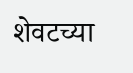शेवटच्या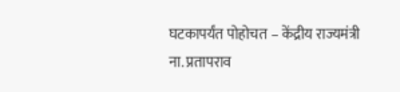घटकापर्यंत पोहोचत – केंद्रीय राज्यमंत्री ना. प्रतापराव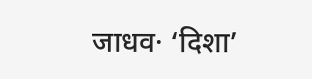जाधव· ‘दिशा’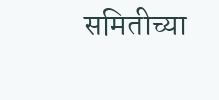समितीच्या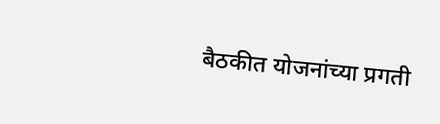बैठकीत योजनांच्या प्रगती